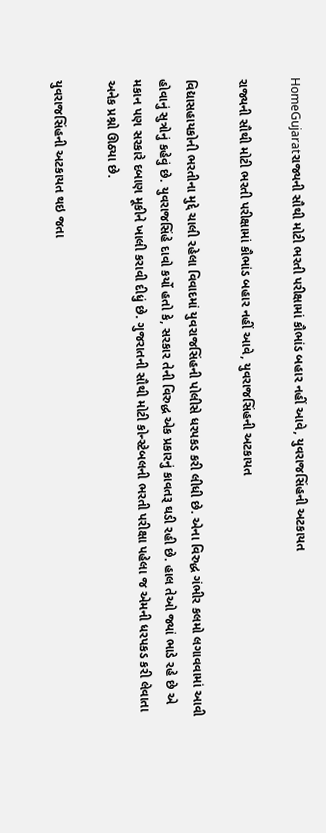HomeGujaratરાજ્યની સૌથી મોટી ભરતી પરીક્ષામાં કૌભાંડ બહાર નહીં આવે, યુવરાજસિંહની અટકાયત

રાજ્યની સૌથી મોટી ભરતી પરીક્ષામાં કૌભાંડ બહાર નહીં આવે, યુવરાજસિંહની અટકાયત

વિદ્યાસહાયકોની ભરતીના મુદ્દે ચાલી રહેલા વિવાદમાં યુવરાજસિંહની પોલીસે ધરપકડ કરી લીધી છે. એના વિરુદ્ધ ગંભીર કલમો લગાવવામાં આવી હોવાનું સુત્રોનું કહેવું છે. યુવરાજસિંહે દાવો કર્યો હતો કે, સરકાર તેની વિરુદ્ધ એક પ્રકારનું કાવતરૂ ઘડી રહી છે. હાલ તેઓ જ્યાં ભાડે રહે છે એ મકાન પણ સરકારે દબાણ મૂકીને ખાલી કરાવી દીધું છે. ગુજરાતની સૌથી મોટી કોન્સ્ટેબલની ભરતી પરીક્ષા પહેલા જ એમની ધરપકડ કરી લેવાતા અનેક પ્રશ્નો ઊઠ્યા છે.

યુવરાજસિંહની અટકાયત થઇ જતા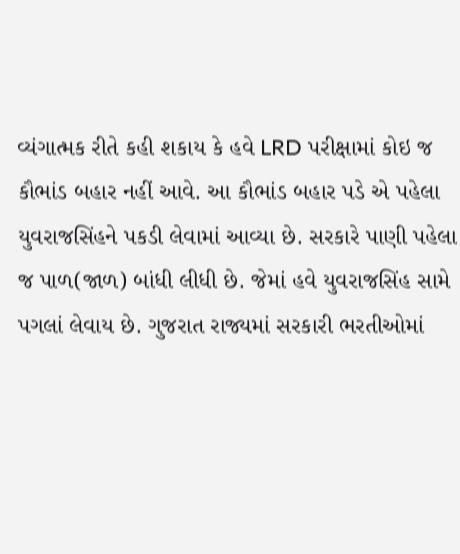વ્યંગાત્મક રીતે કહી શકાય કે હવે LRD પરીક્ષામાં કોઇ જ કૌભાંડ બહાર નહીં આવે. આ કૌભાંડ બહાર પડે એ પહેલા યુવરાજસિંહને પકડી લેવામાં આવ્યા છે. સરકારે પાણી પહેલા જ પાળ(જાળ) બાંધી લીધી છે. જેમાં હવે યુવરાજસિંહ સામે પગલાં લેવાય છે. ગુજરાત રાજ્યમાં સરકારી ભરતીઓમાં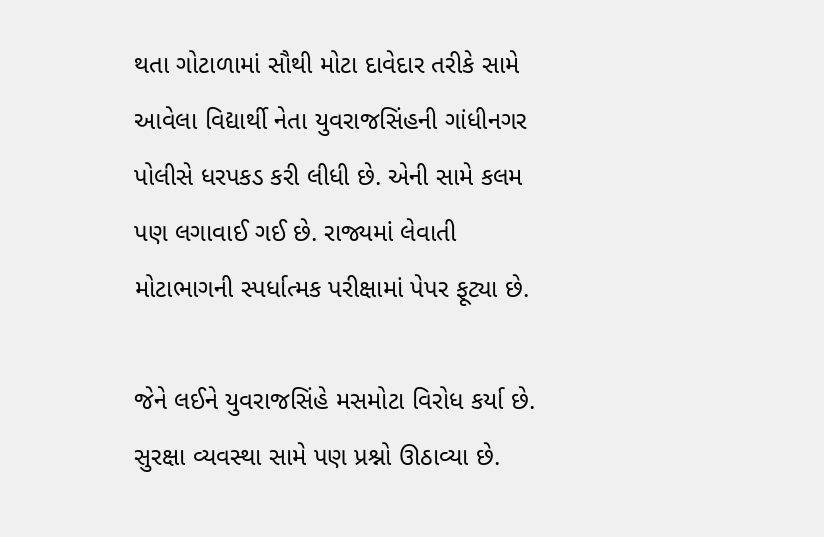થતા ગોટાળામાં સૌથી મોટા દાવેદાર તરીકે સામે આવેલા વિદ્યાર્થી નેતા યુવરાજસિંહની ગાંધીનગર પોલીસે ધરપકડ કરી લીધી છે. એની સામે કલમ પણ લગાવાઈ ગઈ છે. રાજ્યમાં લેવાતી મોટાભાગની સ્પર્ધાત્મક પરીક્ષામાં પેપર ફૂટ્યા છે.

જેને લઈને યુવરાજસિંહે મસમોટા વિરોધ કર્યા છે. સુરક્ષા વ્યવસ્થા સામે પણ પ્રશ્નો ઊઠાવ્યા છે.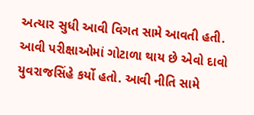અત્યાર સુધી આવી વિગત સામે આવતી હતી. આવી પરીક્ષાઓમાં ગોટાળા થાય છે એવો દાવો યુવરાજસિંહે કર્યો હતો. આવી નીતિ સામે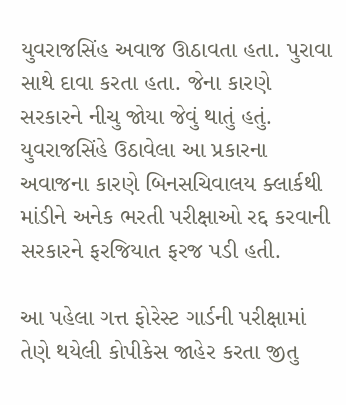યુવરાજસિંહ અવાજ ઊઠાવતા હતા. પુરાવા સાથે દાવા કરતા હતા. જેના કારણે સરકારને નીચુ જોયા જેવું થાતું હતું. યુવરાજસિંહે ઉઠાવેલા આ પ્રકારના અવાજના કારણે બિનસચિવાલય ક્લાર્કથી માંડીને અનેક ભરતી પરીક્ષાઓ રદ્દ કરવાની સરકારને ફરજિયાત ફરજ પડી હતી.

આ પહેલા ગત્ત ફોરેસ્ટ ગાર્ડની પરીક્ષામાં તેણે થયેલી કોપીકેસ જાહેર કરતા જીતુ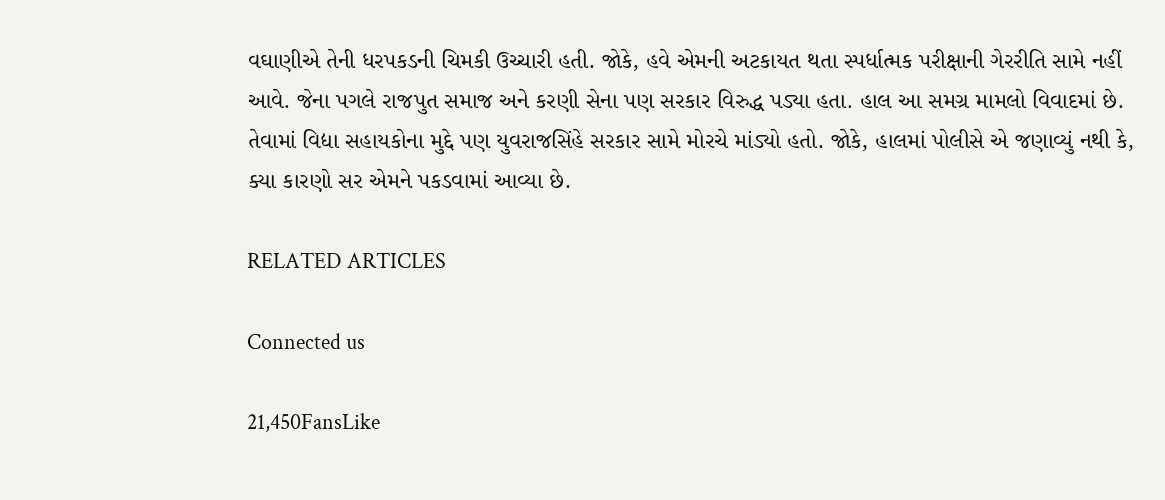વઘાણીએ તેની ધરપકડની ચિમકી ઉચ્ચારી હતી. જોકે, હવે એમની અટકાયત થતા સ્પર્ધાત્મક પરીક્ષાની ગેરરીતિ સામે નહીં આવે. જેના પગલે રાજપુત સમાજ અને કરણી સેના પણ સરકાર વિરુદ્ધ પડ્યા હતા. હાલ આ સમગ્ર મામલો વિવાદમાં છે. તેવામાં વિદ્યા સહાયકોના મુદ્દે પણ યુવરાજસિંહે સરકાર સામે મોરચે માંડ્યો હતો. જોકે, હાલમાં પોલીસે એ જણાવ્યું નથી કે, ક્યા કારણો સર એમને પકડવામાં આવ્યા છે.

RELATED ARTICLES

Connected us

21,450FansLike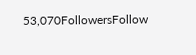53,070FollowersFollow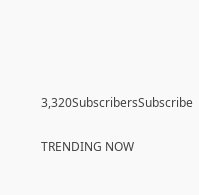3,320SubscribersSubscribe

TRENDING NOW